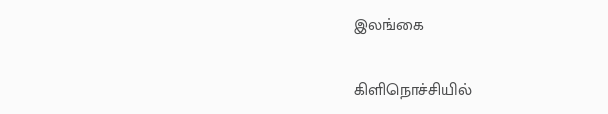இலங்கை

கிளிநொச்சியில்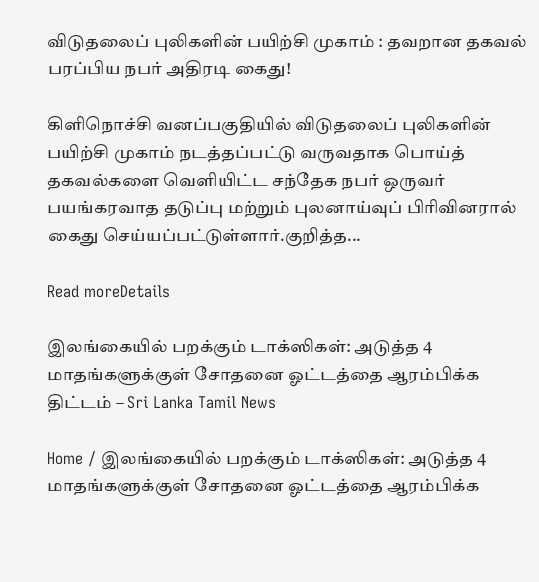விடுதலைப் புலிகளின் பயிற்சி முகாம் : தவறான தகவல் பரப்பிய நபர் அதிரடி கைது!

கிளிநொச்சி வனப்பகுதியில் விடுதலைப் புலிகளின் பயிற்சி முகாம் நடத்தப்பட்டு வருவதாக பொய்த் தகவல்களை வெளியிட்ட சந்தேக நபர் ஒருவர் பயங்கரவாத தடுப்பு மற்றும் புலனாய்வுப் பிரிவினரால் கைது செய்யப்பட்டுள்ளார்.குறித்த...

Read moreDetails

இலங்கையில் பறக்கும் டாக்ஸிகள்: அடுத்த 4 மாதங்களுக்குள் சோதனை ஓட்டத்தை ஆரம்பிக்க திட்டம் – Sri Lanka Tamil News

Home / இலங்கையில் பறக்கும் டாக்ஸிகள்: அடுத்த 4 மாதங்களுக்குள் சோதனை ஓட்டத்தை ஆரம்பிக்க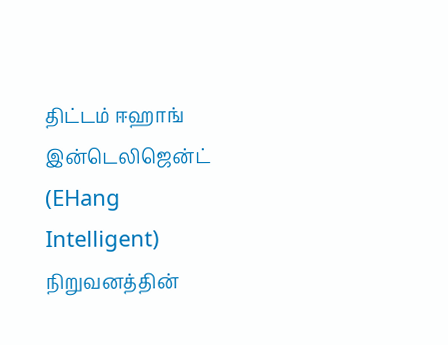திட்டம் ஈஹாங் இன்டெலிஜென்ட் (EHang Intelligent) நிறுவனத்தின்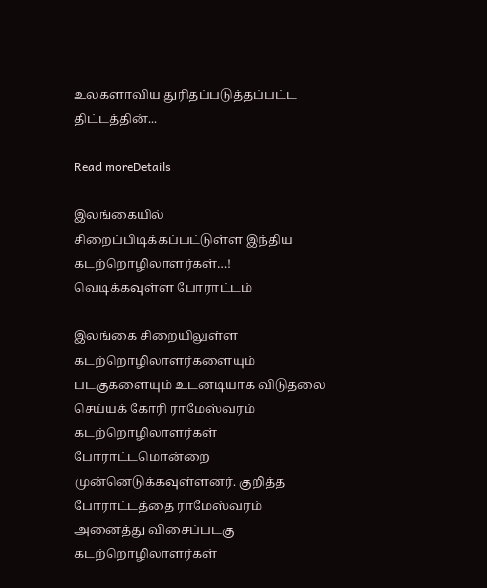உலகளாவிய துரிதப்படுத்தப்பட்ட திட்டத்தின்...

Read moreDetails

இலங்கையில் சிறைப்பிடிக்கப்பட்டுள்ள இந்திய கடற்றொழிலாளர்கள்…! வெடிக்கவுள்ள போராட்டம்

இலங்கை சிறையிலுள்ள கடற்றொழிலாளர்களையும் படகுகளையும் உடனடியாக விடுதலை செய்யக் கோரி ராமேஸ்வரம் கடற்றொழிலாளர்கள் போராட்டமொன்றை முன்னெடுக்கவுள்ளனர். குறித்த போராட்டத்தை ராமேஸ்வரம் அனைத்து விசைப்படகு கடற்றொழிலாளர்கள்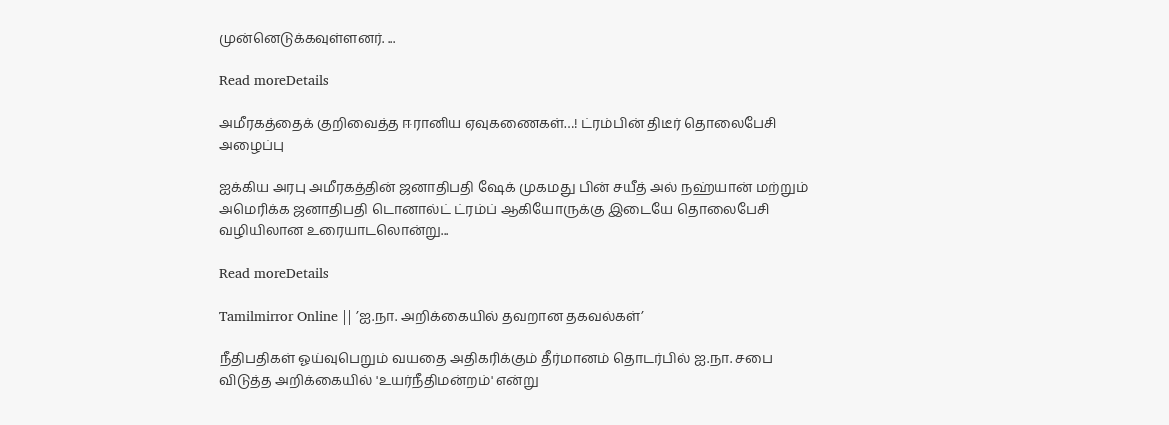முன்னெடுக்கவுள்ளனர். ...

Read moreDetails

அமீரகத்தைக் குறிவைத்த ஈரானிய ஏவுகணைகள்…! ட்ரம்பின் திடீர் தொலைபேசி அழைப்பு

ஐக்கிய அரபு அமீரகத்தின் ஜனாதிபதி ஷேக் முகமது பின் சயீத் அல் நஹ்யான் மற்றும் அமெரிக்க ஜனாதிபதி டொனால்ட் ட்ரம்ப் ஆகியோருக்கு இடையே தொலைபேசி வழியிலான உரையாடலொன்று...

Read moreDetails

Tamilmirror Online || ’ஐ.நா. அறிக்கையில் தவறான தகவல்கள்’

நீதிபதிகள் ஓய்வுபெறும் வயதை அதிகரிக்கும் தீர்மானம் தொடர்பில் ஐ.நா. சபை விடுத்த அறிக்கையில் 'உயர்நீதிமன்றம்' என்று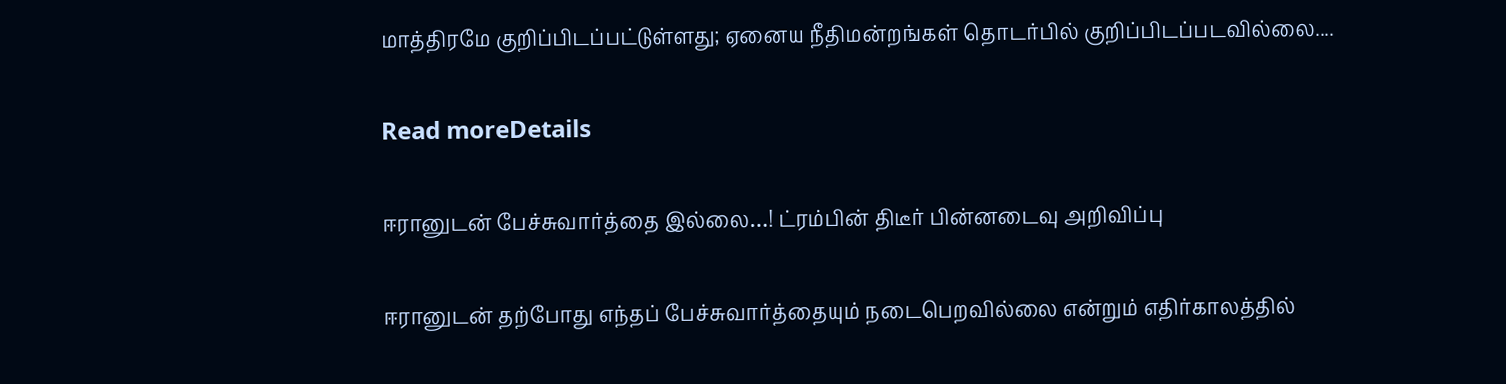மாத்திரமே குறிப்பிடப்பட்டுள்ளது; ஏனைய நீதிமன்றங்கள் தொடர்பில் குறிப்பிடப்படவில்லை....

Read moreDetails

ஈரானுடன் பேச்சுவார்த்தை இல்லை…! ட்ரம்பின் திடீர் பின்னடைவு அறிவிப்பு

ஈரானுடன் தற்போது எந்தப் பேச்சுவார்த்தையும் நடைபெறவில்லை என்றும் எதிர்காலத்தில்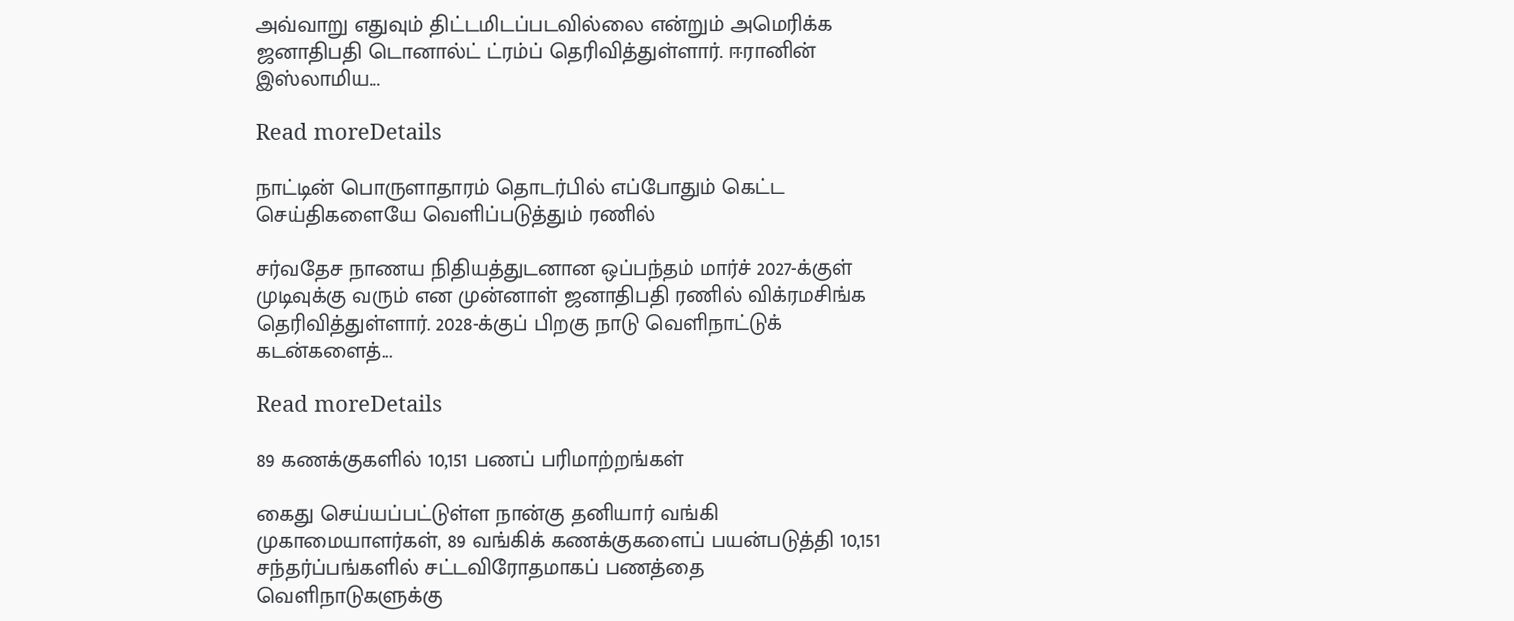அவ்வாறு எதுவும் திட்டமிடப்படவில்லை என்றும் அமெரிக்க ஜனாதிபதி டொனால்ட் ட்ரம்ப் தெரிவித்துள்ளார். ஈரானின் இஸ்லாமிய...

Read moreDetails

நாட்டின் பொருளாதாரம் தொடர்பில் எப்போதும் கெட்ட செய்திகளையே வெளிப்படுத்தும் ரணில்

சர்வதேச நாணய நிதியத்துடனான ஒப்பந்தம் மார்ச் 2027-க்குள் முடிவுக்கு வரும் என முன்னாள் ஜனாதிபதி ரணில் விக்ரமசிங்க தெரிவித்துள்ளார். 2028-க்குப் பிறகு நாடு வெளிநாட்டுக் கடன்களைத்...

Read moreDetails

89 கணக்குகளில் 10,151 பணப் பரிமாற்றங்கள்

கைது செய்யப்பட்டுள்ள நான்கு தனியார் வங்கி முகாமையாளர்கள், 89 வங்கிக் கணக்குகளைப் பயன்படுத்தி 10,151 சந்தர்ப்பங்களில் சட்டவிரோதமாகப் பணத்தை வெளிநாடுகளுக்கு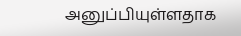அனுப்பியுள்ளதாக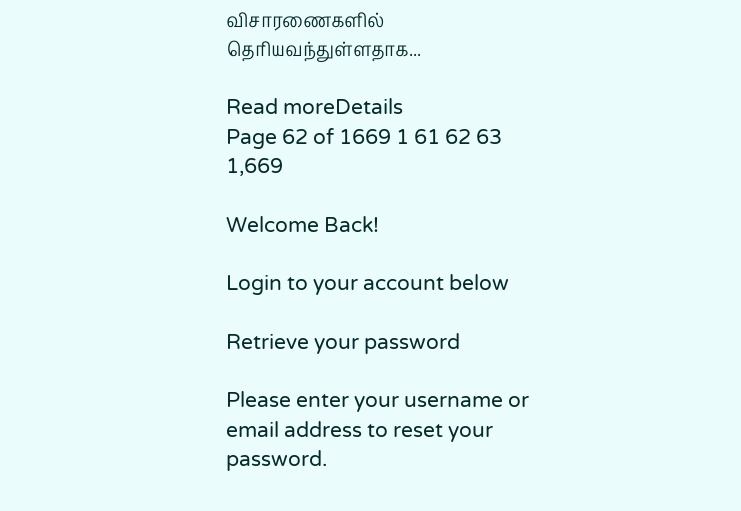விசாரணைகளில் தெரியவந்துள்ளதாக...

Read moreDetails
Page 62 of 1669 1 61 62 63 1,669

Welcome Back!

Login to your account below

Retrieve your password

Please enter your username or email address to reset your password.